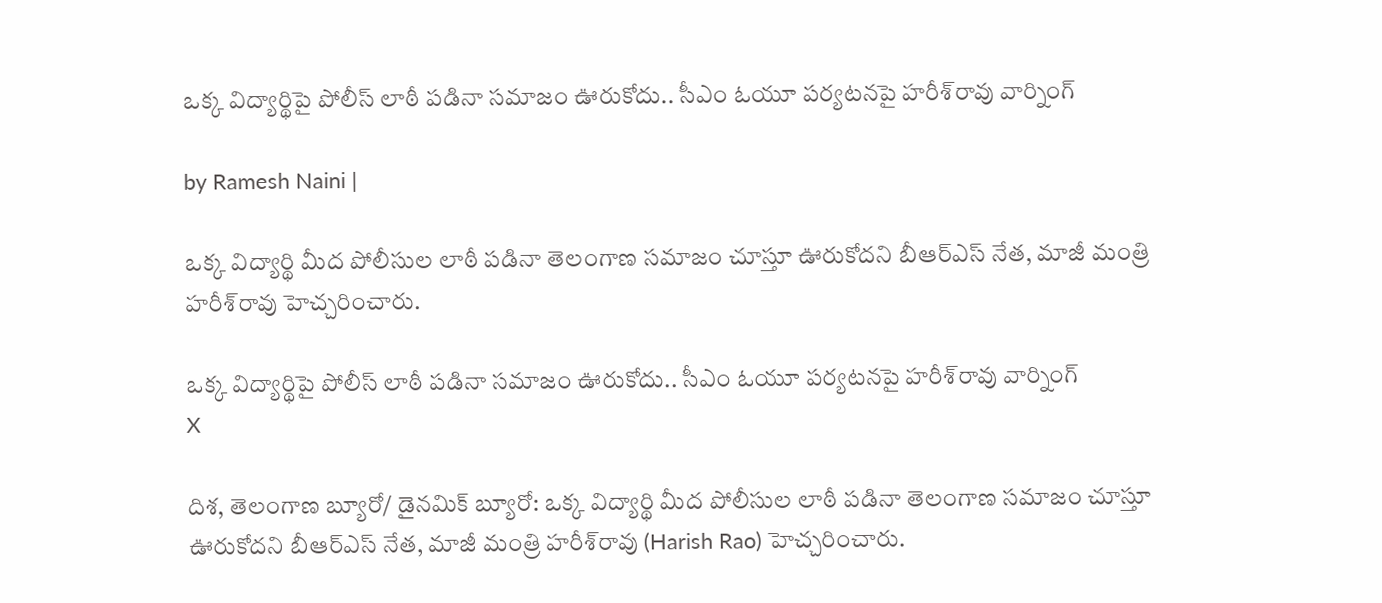ఒక్క విద్యార్థిపై పోలీస్ లాఠీ పడినా సమాజం ఊరుకోదు.. సీఎం ఓయూ పర్యటనపై హరీశ్‌రావు వార్నింగ్

by Ramesh Naini |

ఒక్క విద్యార్థి మీద పోలీసుల లాఠీ పడినా తెలంగాణ సమాజం చూస్తూ ఊరుకోదని బీఆర్ఎస్ నేత, మాజీ మంత్రి హరీశ్‌రావు హెచ్చరించారు.

ఒక్క విద్యార్థిపై పోలీస్ లాఠీ పడినా సమాజం ఊరుకోదు.. సీఎం ఓయూ పర్యటనపై హరీశ్‌రావు వార్నింగ్
X

దిశ, తెలంగాణ బ్యూరో/ డైనమిక్ బ్యూరో: ఒక్క విద్యార్థి మీద పోలీసుల లాఠీ పడినా తెలంగాణ సమాజం చూస్తూ ఊరుకోదని బీఆర్ఎస్ నేత, మాజీ మంత్రి హరీశ్‌రావు (Harish Rao) హెచ్చరించారు.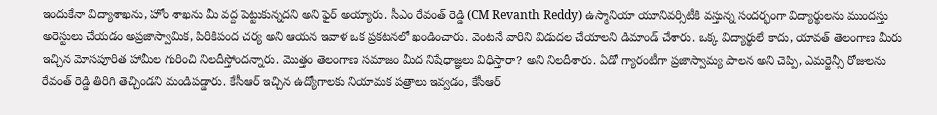ఇందుకేనా విద్యాశాఖను, హోం శాఖను మీ వద్ద పెట్టుకున్నదని అని ఫైర్ అయ్యారు. సీఎం రేవంత్ రెడ్డి (CM Revanth Reddy) ఉస్మానియా యూనివర్సిటీకి వస్తున్న సందర్భంగా విద్యార్థులను ముందస్తు అరెస్టులు చేయడం అప్రజాస్వామిక, పిరికిపంద చర్య అని ఆయన ఇవాళ ఒక ప్రకటనలో ఖండించారు. వెంటనే వారిని విడుదల చేయాలని డిమాండ్ చేశారు. ఒక్క విద్యార్థులే కాదు, యావత్ తెలంగాణ మీరు ఇచ్చిన మోసపూరిత హామీల గురించి నిలదీస్తోందన్నారు. మొత్తం తెలంగాణ సమాజం మీద నిషేధాజ్ఞలు విధిస్తారా? అని నిలదీశారు. ఏడో గ్యారంటీగా ప్రజాస్వామ్య పాలన అని చెప్పి, ఎమర్జెన్సీ రోజులను రేవంత్ రెడ్డి తిరిగి తెచ్చిండని మండిపడ్డారు. కేసీఆర్ ఇచ్చిన ఉద్యోగాలకు నియామక పత్రాలు ఇవ్వడం, కేసీఆర్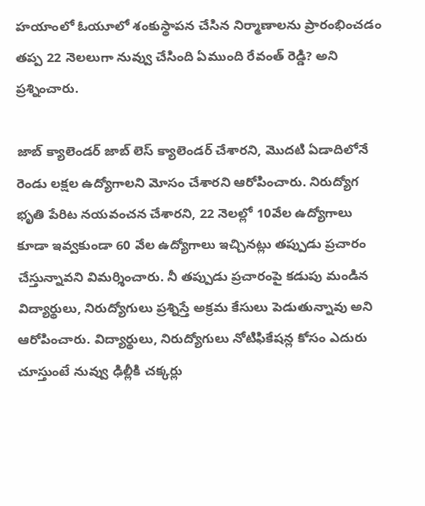హయాంలో ఓయూలో శంకుస్థాపన చేసిన నిర్మాణాలను ప్రారంభించడం తప్ప 22 నెలలుగా నువ్వు చేసింది ఏముంది రేవంత్ రెడ్డి? అని ప్రశ్నించారు.

జాబ్ క్యాలెండర్ జాబ్ లెస్ క్యాలెండర్ చేశారని, మొదటి ఏడాదిలోనే రెండు లక్షల ఉద్యోగాలని మోసం చేశారని ఆరోపించారు. నిరుద్యోగ భృతి పేరిట నయవంచన చేశారని, 22 నెలల్లో 10వేల ఉద్యోగాలు కూడా ఇవ్వకుండా 60 వేల ఉద్యోగాలు ఇచ్చినట్లు తప్పుడు ప్రచారం చేస్తున్నావని విమర్శించారు. నీ తప్పుడు ప్రచారంపై కడుపు మండిన విద్యార్థులు, నిరుద్యోగులు ప్రశ్నిస్తే అక్రమ కేసులు పెడుతున్నావు అని ఆరోపించారు. విద్యార్థులు, నిరుద్యోగులు నోటిఫికేషన్ల కోసం ఎదురు చూస్తుంటే నువ్వు ఢిల్లీకి చక్కర్లు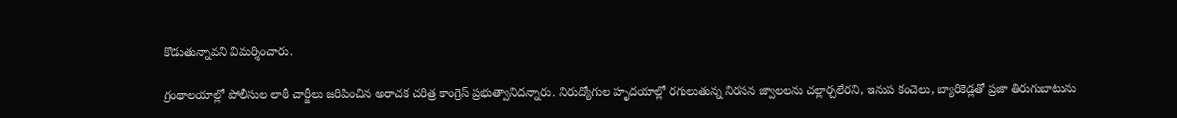కొడుతున్నావని విమర్శించారు.

గ్రంథాలయాల్లో పోలీసుల లాఠీ చార్జీలు జరిపించిన అరాచక చరిత్ర కాంగ్రెస్ ప్రభుత్వానిదన్నారు. నిరుద్యోగుల హృదయాల్లో రగులుతున్న నిరసన జ్వాలలను చల్లార్చలేరని, ఇనుప కంచెలు, బ్యారికెడ్లతో ప్రజా తిరుగుబాటును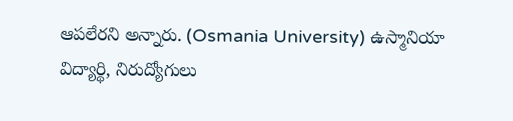ఆపలేరని అన్నారు. (Osmania University) ఉస్మానియా విద్యార్థి, నిరుద్యోగులు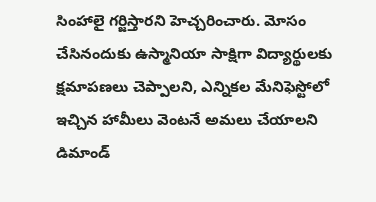సింహాలై గర్జిస్తారని హెచ్చరించారు. మోసం చేసినందుకు ఉస్మానియా సాక్షిగా విద్యార్థులకు క్షమాపణలు చెప్పాలని, ఎన్నికల మేనిఫెస్టోలో ఇచ్చిన హామీలు వెంటనే అమలు చేయాలని డిమాండ్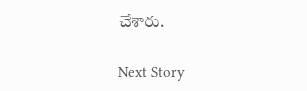చేశారు.

Next Story